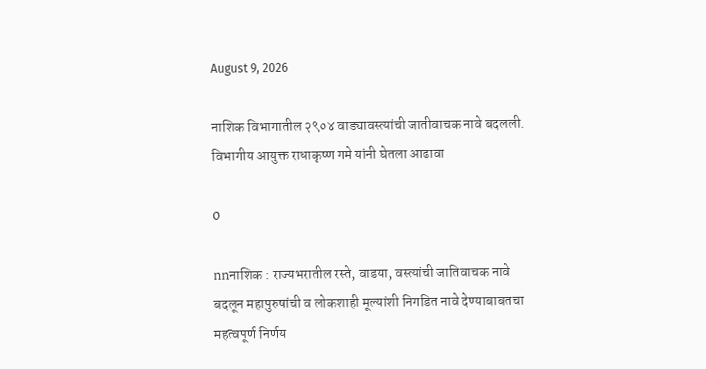August 9, 2026

नाशिक विभागातील २९०४ वाड्यावस्त्यांची जातीवाचक नावे बदलली. विभागीय आयुक्त राधाकृष्ण गमे यांनी घेतला आढावा

0

nnनाशिक : राज्यभरातील रस्ते, वाडया, वस्त्यांची जातिवाचक नावे बदलून महापुरुषांची व लोकशाही मूल्यांशी निगडित नावे देण्याबाबतचा महत्वपूर्ण निर्णय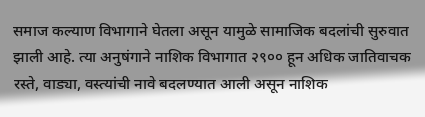समाज कल्याण विभागाने घेतला असून यामुळे सामाजिक बदलांची सुरुवात झाली आहे. त्या अनुषंगाने नाशिक विभागात २९०० हून अधिक जातिवाचक रस्ते, वाड्या, वस्त्यांची नावे बदलण्यात आली असून नाशिक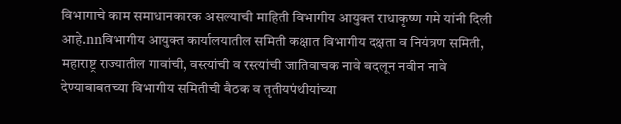विभागाचे काम समाधानकारक असल्याची माहिती विभागीय आयुक्त राधाकृष्ण गमे यांनी दिली आहे.nnविभागीय आयुक्त कार्यालयातील समिती कक्षात विभागीय दक्षता व नियंत्रण समिती, महाराष्ट्र राज्यातील गावांची, वस्त्यांची व रस्त्यांची जातिवाचक नावे बदलून नवीन नावे देण्याबाबतच्या विभागीय समितीची बैठक व तृतीयपंथीयांच्या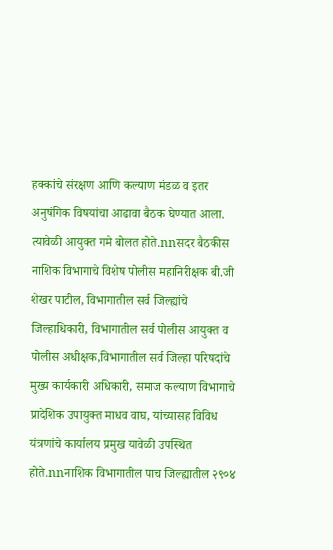हक्कांचे संरक्षण आणि कल्याण मंडळ व इतर अनुषंगिक विषयांचा आढावा बैठक घेण्यात आला. त्यावेळी आयुक्त गमे बोलत होते.nnसदर बैठकीस नाशिक विभागाचे विशेष पोलीस महानिरीक्षक बी.जी शेखर पाटील, विभागातील सर्व जिल्ह्यांचे जिल्हाधिकारी, विभागातील सर्व पोलीस आयुक्त व पोलीस अधीक्षक,विभागातील सर्व जिल्हा परिषदांचे मुख्य कार्यकारी अधिकारी, समाज कल्याण विभागाचे प्रादेशिक उपायुक्त माधव वाघ, यांच्यासह विविध यंत्रणांचे कार्यालय प्रमुख यावेळी उपस्थित होते.nnनाशिक विभागातील पाच जिल्ह्यातील २९०४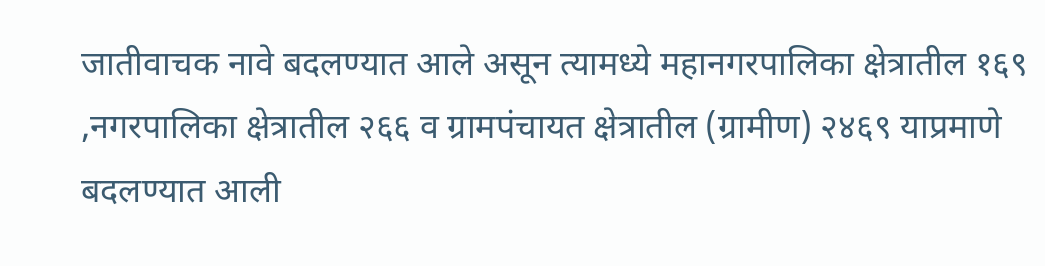जातीवाचक नावे बदलण्यात आले असून त्यामध्ये महानगरपालिका क्षेत्रातील १६९ ,नगरपालिका क्षेत्रातील २६६ व ग्रामपंचायत क्षेत्रातील (ग्रामीण) २४६९ याप्रमाणे बदलण्यात आली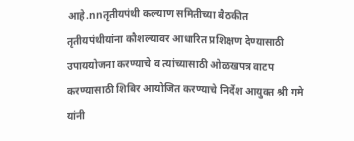आहे.nnतृतीयपंथी कल्याण समितीच्या बैठकीत तृतीयपंथीयांना कौशल्यावर आधारित प्रशिक्षण देण्यासाठी उपाययोजना करण्याचे व त्यांच्यासाठी ओळखपत्र वाटप करण्यासाठी शिबिर आयोजित करण्याचे निर्देश आयुक्त श्री गमे यांनी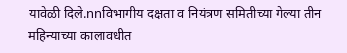यावेळी दिले.nnविभागीय दक्षता व नियंत्रण समितीच्या गेल्या तीन महिन्याच्या कालावधीत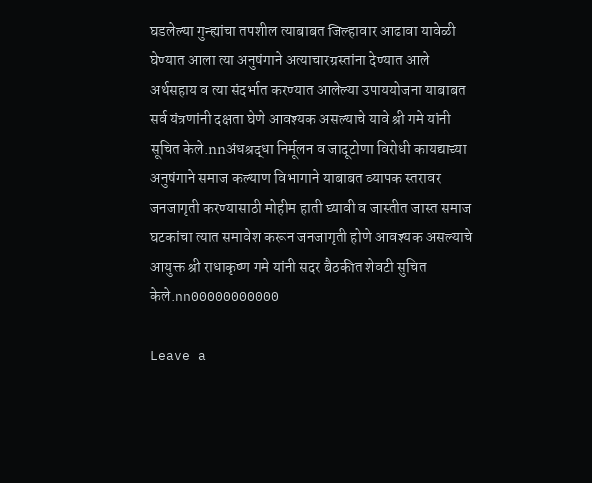घडलेल्या गुन्ह्यांचा तपशील त्याबाबत जिल्हावार आढावा यावेळी घेण्यात आला त्या अनुषंगाने अत्याचारग्रस्तांना देण्यात आले अर्थसहाय व त्या संदर्भात करण्यात आलेल्या उपाययोजना याबाबत सर्व यंत्रणांनी दक्षता घेणे आवश्यक असल्याचे यावे श्री गमे यांनी सूचित केले.nnअंधश्रद्धा निर्मूलन व जादूटोणा विरोधी कायद्याच्या अनुषंगाने समाज कल्याण विभागाने याबाबत व्यापक स्तरावर जनजागृती करण्यासाठी मोहीम हाती घ्यावी व जास्तीत जास्त समाज घटकांचा त्यात समावेश करून जनजागृती होणे आवश्यक असल्याचे आयुक्त श्री राधाकृष्ण गमे यांनी सदर बैठकीत शेवटी सुचित केले.nn00000000000

Leave a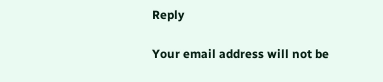Reply

Your email address will not be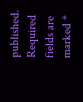published. Required fields are marked *